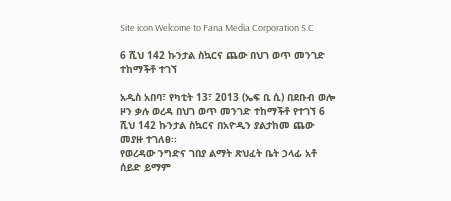Site icon Welcome to Fana Media Corporation S.C

6 ሺህ 142 ኩንታል ስኳርና ጨው በህገ ወጥ መንገድ ተከማችቶ ተገኘ

አዲስ አበባ፣ የካቲት 13፣ 2013 (ኤፍ ቢ ሲ) በደቡብ ወሎ ዞን ቃሉ ወረዳ በህገ ወጥ መንገድ ተከማችቶ የተገኘ 6 ሺህ 142 ኩንታል ስኳርና በአዮዲን ያልታከመ ጨው መያዙ ተገለፀ፡፡
የወረዳው ንግድና ገበያ ልማት ጽህፈት ቤት ኃላፊ አቶ ሰይድ ይማም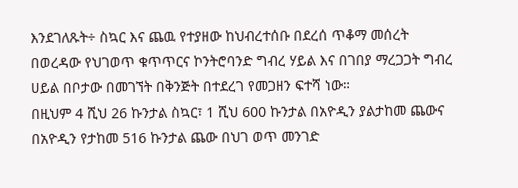እንደገለጹት÷ ስኳር እና ጨዉ የተያዘው ከህብረተሰቡ በደረሰ ጥቆማ መሰረት በወረዳው የህገወጥ ቁጥጥርና ኮንትሮባንድ ግብረ ሃይል እና በገበያ ማረጋጋት ግብረ ሀይል በቦታው በመገኘት በቅንጅት በተደረገ የመጋዘን ፍተሻ ነው።
በዚህም 4 ሺህ 26 ኩንታል ስኳር፣ 1 ሺህ 600 ኩንታል በአዮዲን ያልታከመ ጨውና በአዮዲን የታከመ 516 ኩንታል ጨው በህገ ወጥ መንገድ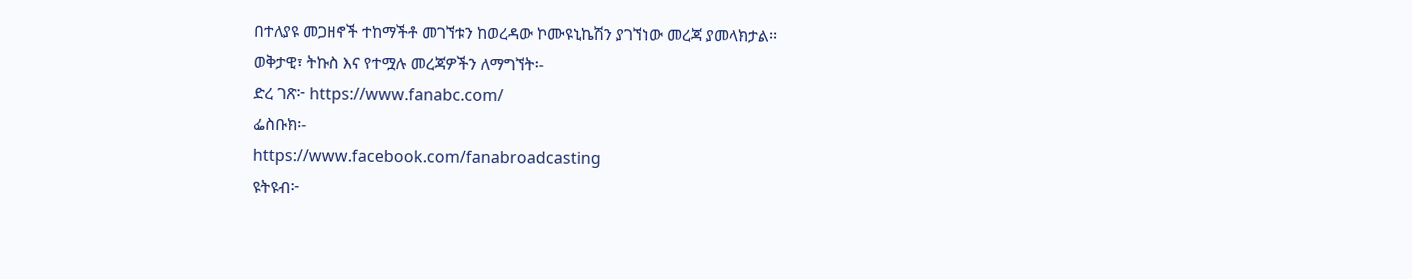በተለያዩ መጋዘኖች ተከማችቶ መገኘቱን ከወረዳው ኮሙዩኒኬሽን ያገኘነው መረጃ ያመላክታል፡፡
ወቅታዊ፣ ትኩስ እና የተሟሉ መረጃዎችን ለማግኘት፡-
ድረ ገጽ፦ https://www.fanabc.com/
ፌስቡክ፡-
https://www.facebook.com/fanabroadcasting
ዩትዩብ፦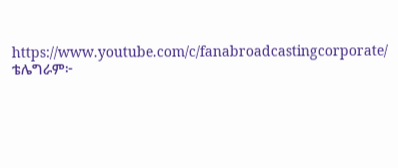https://www.youtube.com/c/fanabroadcastingcorporate/
ቴሌግራም፦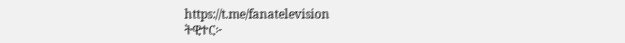https://t.me/fanatelevision
ትዊተር፦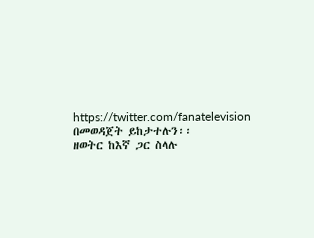https://twitter.com/fanatelevision በመወዳጀት ይከታተሉን፡፡
ዘወትር ከእኛ ጋር ስላሉ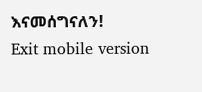እናመሰግናለን!
Exit mobile version